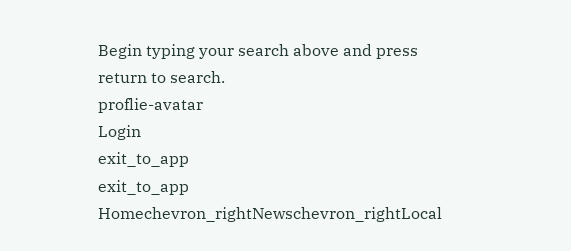Begin typing your search above and press return to search.
proflie-avatar
Login
exit_to_app
exit_to_app
Homechevron_rightNewschevron_rightLocal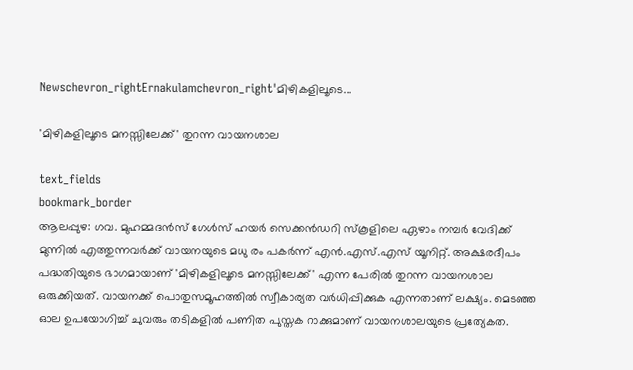Newschevron_rightErnakulamchevron_right'മിഴികളിലൂടെ...

'മിഴികളിലൂടെ മനസ്സിലേക്ക്' തുറന്ന വായനശാല

text_fields
bookmark_border
ആലപ്പുഴ: ഗവ. മുഹമ്മദൻസ് ഗേൾസ് ഹയർ സെക്കൻഡറി സ്‌കൂളിലെ ഏഴാം നമ്പർ വേദിക്ക് മുന്നിൽ എത്തുന്നവർക്ക് വായനയുടെ മധു രം പകർന്ന് എൻ.എസ്.എസ് യൂനിറ്റ്. അക്ഷരദീപം പദ്ധതിയുടെ ഭാഗമായാണ് 'മിഴികളിലൂടെ മനസ്സിലേക്ക്' എന്ന പേരിൽ തുറന്ന വായനശാല ഒരുക്കിയത്. വായനക്ക് പൊതുസമൂഹത്തിൽ സ്വീകാര്യത വർധിപ്പിക്കുക എന്നതാണ് ലക്ഷ്യം. മെടഞ്ഞ ഓല ഉപയോഗിച്ച് ചുവരും തടികളിൽ പണിത പുസ്തക റാക്കുമാണ് വായനശാലയുടെ പ്രത്യേകത.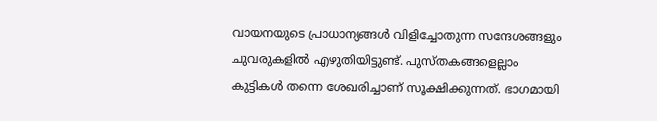വായനയുടെ പ്രാധാന്യങ്ങൾ വിളിച്ചോതുന്ന സന്ദേശങ്ങളും ചുവരുകളിൽ എഴുതിയിട്ടുണ്ട്. പുസ്തകങ്ങളെല്ലാം കുട്ടികൾ തന്നെ ശേഖരിച്ചാണ് സൂക്ഷിക്കുന്നത്. ഭാഗമായി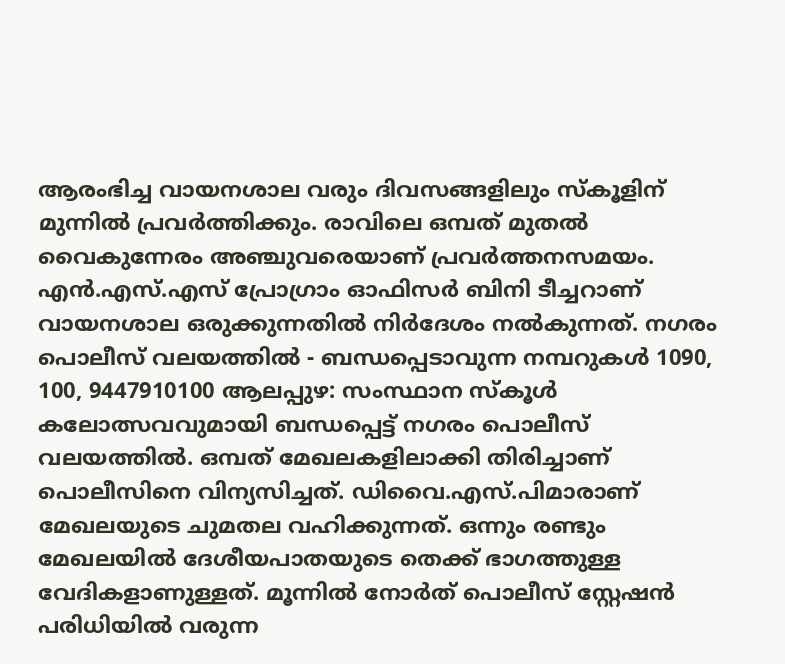ആരംഭിച്ച വായനശാല വരും ദിവസങ്ങളിലും സ്‌കൂളിന് മുന്നിൽ പ്രവർത്തിക്കും. രാവിലെ ഒമ്പത് മുതൽ വൈകുന്നേരം അഞ്ചുവരെയാണ് പ്രവർത്തനസമയം. എൻ.എസ്.എസ് പ്രോഗ്രാം ഓഫിസർ ബിനി ടീച്ചറാണ് വായനശാല ഒരുക്കുന്നതിൽ നിർദേശം നൽകുന്നത്. നഗരം പൊലീസ് വലയത്തിൽ - ബന്ധപ്പെടാവുന്ന നമ്പറുകൾ 1090, 100, 9447910100 ആലപ്പുഴ: സംസ്ഥാന സ്‌കൂൾ കലോത്സവവുമായി ബന്ധപ്പെട്ട് നഗരം പൊലീസ് വലയത്തിൽ. ഒമ്പത് മേഖലകളിലാക്കി തിരിച്ചാണ് പൊലീസിനെ വിന്യസിച്ചത്. ഡിവൈ.എസ്.പിമാരാണ് മേഖലയുടെ ചുമതല വഹിക്കുന്നത്. ഒന്നും രണ്ടും മേഖലയിൽ ദേശീയപാതയുടെ തെക്ക് ഭാഗത്തുള്ള വേദികളാണുള്ളത്. മൂന്നിൽ നോർത് പൊലീസ് സ്റ്റേഷൻ പരിധിയിൽ വരുന്ന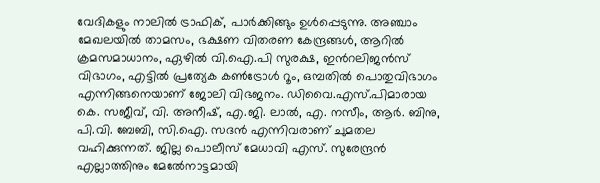വേദികളും നാലിൽ ട്രാഫിക്, പാർക്കിങ്ങും ഉൾപ്പെടുന്നു. അഞ്ചാം മേഖലയിൽ താമസം, ഭക്ഷണ വിതരണ കേന്ദ്രങ്ങൾ, ആറിൽ ക്രമസമാധാനം, ഏഴിൽ വി.ഐ.പി സുരക്ഷ, ഇൻറലിജൻസ് വിഭാഗം, എട്ടിൽ പ്രത്യേക കൺട്രോൾ റൂം, ഒമ്പതിൽ പൊതുവിഭാഗം എന്നിങ്ങനെയാണ് ജോലി വിഭജനം. ഡിവൈ.എസ്.പിമാരായ കെ. സജീവ്, വി. അനീഷ്, എ.ജി. ലാൽ, എ. നസീം, ആർ. ബിനു, പി.വി. ബേബി, സി.ഐ. സദൻ എന്നിവരാണ് ചുമതല വഹിക്കുന്നത്. ജില്ല പൊലീസ് മേധാവി എസ്. സുരേന്ദ്രൻ എല്ലാത്തിനും മേൽേനാട്ടമായി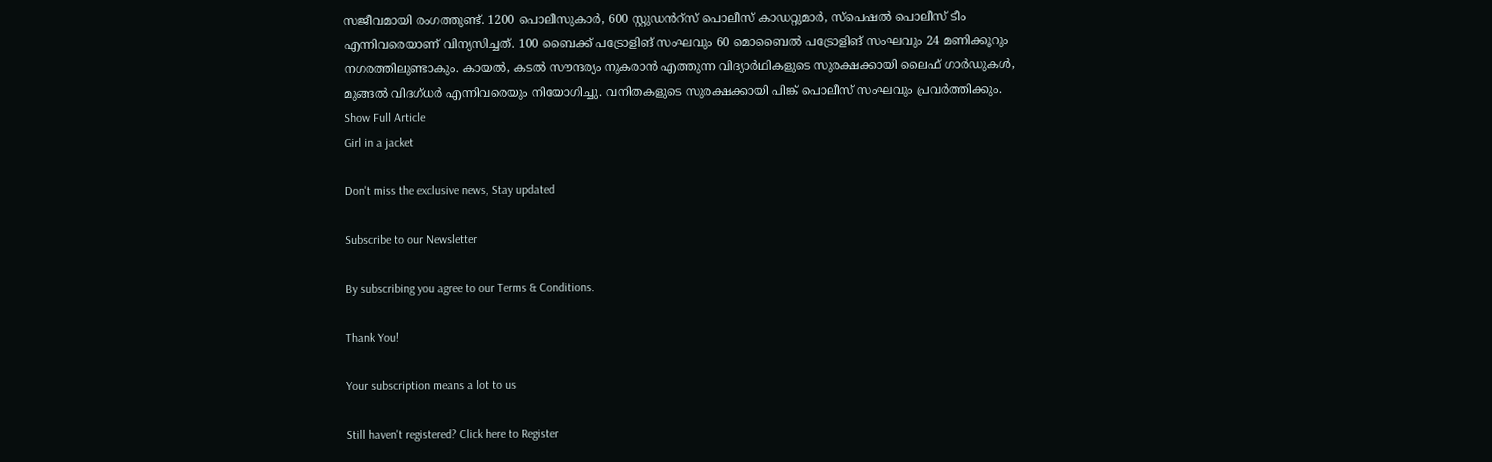സജീവമായി രംഗത്തുണ്ട്. 1200 പൊലീസുകാർ, 600 സ്റ്റുഡൻറ്സ് പൊലീസ് കാഡറ്റുമാർ, സ്പെഷൽ പൊലീസ് ടീം എന്നിവരെയാണ് വിന്യസിച്ചത്. 100 ബൈക്ക് പട്രോളിങ് സംഘവും 60 മൊബൈൽ പട്രോളിങ് സംഘവും 24 മണിക്കൂറും നഗരത്തിലുണ്ടാകും. കായൽ, കടൽ സൗന്ദര്യം നുകരാൻ എത്തുന്ന വിദ്യാർഥികളുടെ സുരക്ഷക്കായി ലൈഫ് ഗാർഡുകൾ, മുങ്ങൽ വിദഗ്ധർ എന്നിവരെയും നിയോഗിച്ചു. വനിതകളുടെ സുരക്ഷക്കായി പിങ്ക് പൊലീസ് സംഘവും പ്രവർത്തിക്കും.
Show Full Article
Girl in a jacket

Don't miss the exclusive news, Stay updated

Subscribe to our Newsletter

By subscribing you agree to our Terms & Conditions.

Thank You!

Your subscription means a lot to us

Still haven't registered? Click here to Register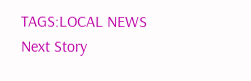TAGS:LOCAL NEWS
Next Story